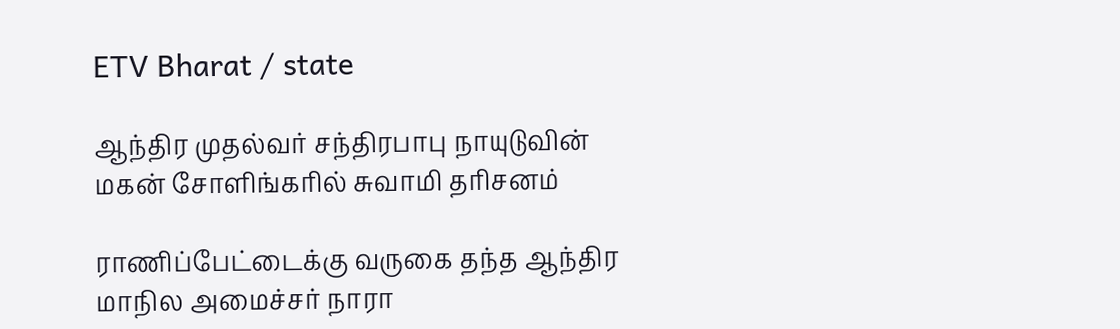ETV Bharat / state

ஆந்திர முதல்வர் சந்திரபாபு நாயுடுவின் மகன் சோளிங்கரில் சுவாமி தரிசனம்

ராணிப்பேட்டைக்கு வருகை தந்த ஆந்திர மாநில அமைச்சர் நாரா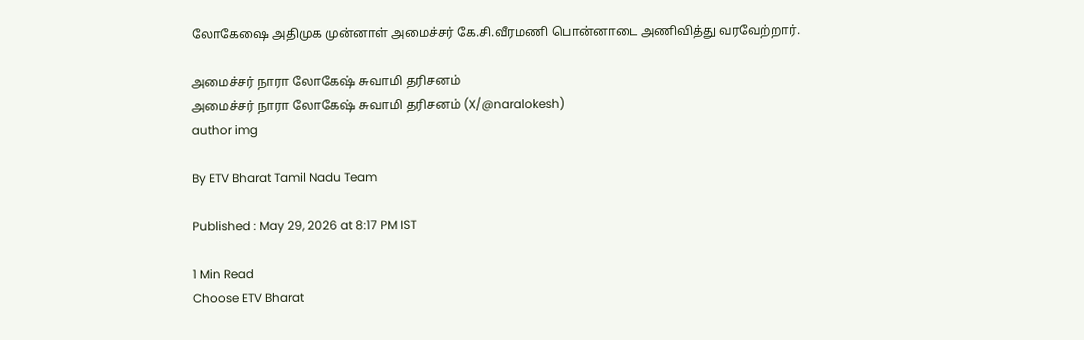லோகேஷை அதிமுக முன்னாள் அமைச்சர் கே.சி.வீரமணி பொன்னாடை அணிவித்து வரவேற்றார்.

அமைச்சர் நாரா லோகேஷ் சுவாமி தரிசனம்
அமைச்சர் நாரா லோகேஷ் சுவாமி தரிசனம் (X/@naralokesh)
author img

By ETV Bharat Tamil Nadu Team

Published : May 29, 2026 at 8:17 PM IST

1 Min Read
Choose ETV Bharat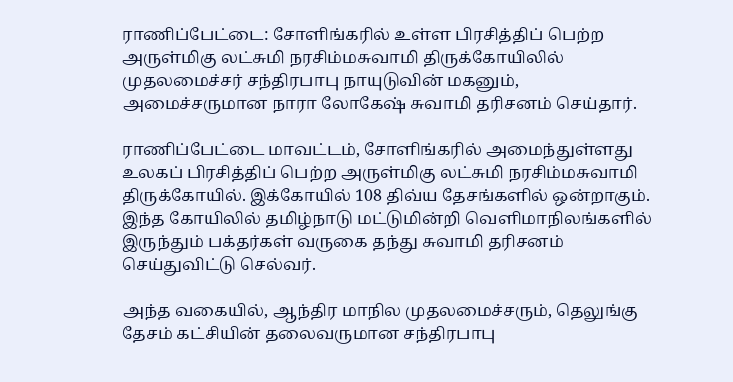ராணிப்பேட்டை: சோளிங்கரில் உள்ள பிரசித்திப் பெற்ற அருள்மிகு லட்சுமி நரசிம்மசுவாமி திருக்கோயிலில் முதலமைச்சர் சந்திரபாபு நாயுடுவின் மகனும், அமைச்சருமான நாரா லோகேஷ் சுவாமி தரிசனம் செய்தார்.

ராணிப்பேட்டை மாவட்டம், சோளிங்கரில் அமைந்துள்ளது உலகப் பிரசித்திப் பெற்ற அருள்மிகு லட்சுமி நரசிம்மசுவாமி திருக்கோயில். இக்கோயில் 108 திவ்ய தேசங்களில் ஒன்றாகும். இந்த கோயிலில் தமிழ்நாடு மட்டுமின்றி வெளிமாநிலங்களில் இருந்தும் பக்தர்கள் வருகை தந்து சுவாமி தரிசனம் செய்துவிட்டு செல்வர்.

அந்த வகையில், ஆந்திர மாநில முதலமைச்சரும், தெலுங்கு தேசம் கட்சியின் தலைவருமான சந்திரபாபு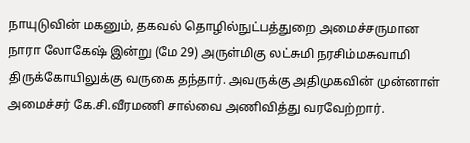நாயுடுவின் மகனும், தகவல் தொழில்நுட்பத்துறை அமைச்சருமான நாரா லோகேஷ் இன்று (மே 29) அருள்மிகு லட்சுமி நரசிம்மசுவாமி திருக்கோயிலுக்கு வருகை தந்தார். அவருக்கு அதிமுகவின் முன்னாள் அமைச்சர் கே.சி.வீரமணி சால்வை அணிவித்து வரவேற்றார்.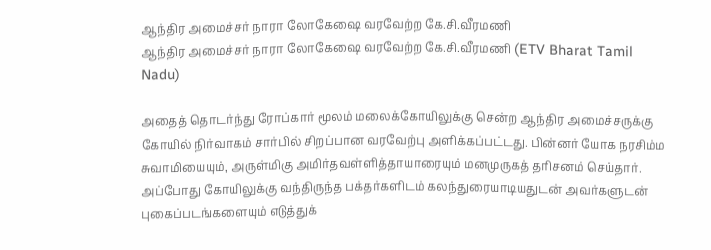ஆந்திர அமைச்சர் நாரா லோகேஷை வரவேற்ற கே.சி.வீரமணி
ஆந்திர அமைச்சர் நாரா லோகேஷை வரவேற்ற கே.சி.வீரமணி (ETV Bharat Tamil Nadu)

அதைத் தொடர்ந்து ரோப்கார் மூலம் மலைக்கோயிலுக்கு சென்ற ஆந்திர அமைச்சருக்கு கோயில் நிர்வாகம் சார்பில் சிறப்பான வரவேற்பு அளிக்கப்பட்டது. பின்னர் யோக நரசிம்ம சுவாமியையும், அருள்மிகு அமிர்தவள்ளித்தாயாரையும் மனமுருகத் தரிசனம் செய்தார். அப்போது கோயிலுக்கு வந்திருந்த பக்தர்களிடம் கலந்துரையாடியதுடன் அவர்களுடன் புகைப்படங்களையும் எடுத்துக்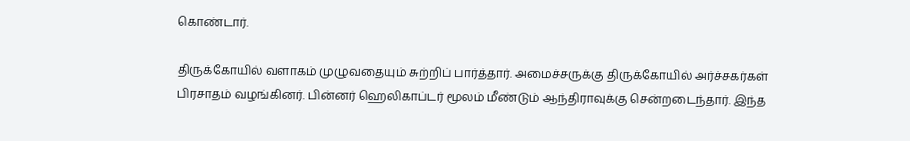கொண்டார்.

திருக்கோயில் வளாகம் முழுவதையும் சுற்றிப் பார்த்தார். அமைச்சருக்கு திருக்கோயில் அர்ச்சகர்கள் பிரசாதம் வழங்கினர். பின்னர் ஹெலிகாப்டர் மூலம் மீண்டும் ஆந்திராவுக்கு சென்றடைந்தார். இந்த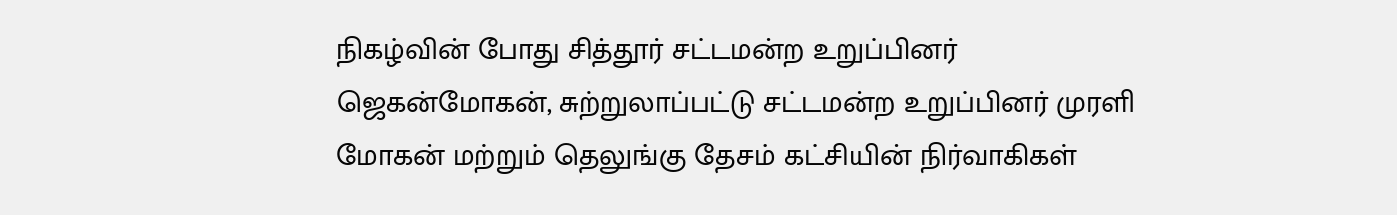நிகழ்வின் போது சித்தூர் சட்டமன்ற உறுப்பினர் ஜெகன்மோகன், சுற்றுலாப்பட்டு சட்டமன்ற உறுப்பினர் முரளி மோகன் மற்றும் தெலுங்கு தேசம் கட்சியின் நிர்வாகிகள்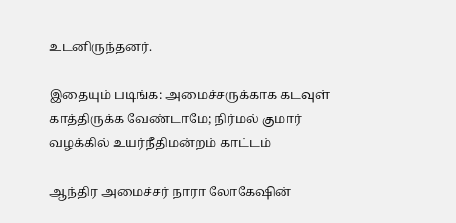உடனிருந்தனர்.

இதையும் படிங்க: அமைச்சருக்காக கடவுள் காத்திருக்க வேண்டாமே; நிர்மல் குமார் வழக்கில் உயர்நீதிமன்றம் காட்டம்

ஆந்திர அமைச்சர் நாரா லோகேஷின்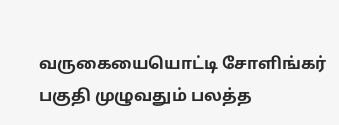வருகையையொட்டி சோளிங்கர் பகுதி முழுவதும் பலத்த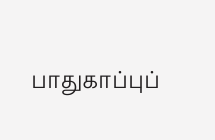பாதுகாப்புப்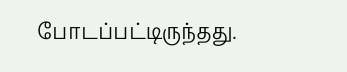போடப்பட்டிருந்தது.